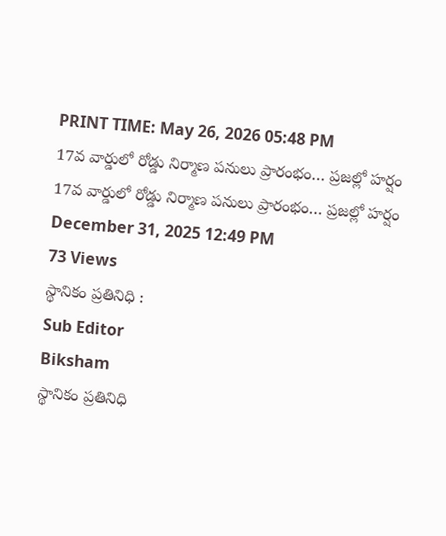PRINT TIME: May 26, 2026 05:48 PM
17వ వార్డులో రోడ్డు నిర్మాణ పనులు ప్రారంభం… ప్రజల్లో హర్షం
17వ వార్డులో రోడ్డు నిర్మాణ పనులు ప్రారంభం… ప్రజల్లో హర్షం
December 31, 2025 12:49 PM
73 Views
స్థానికం ప్రతినిధి :
Sub Editor
Biksham
స్థానికం ప్రతినిధి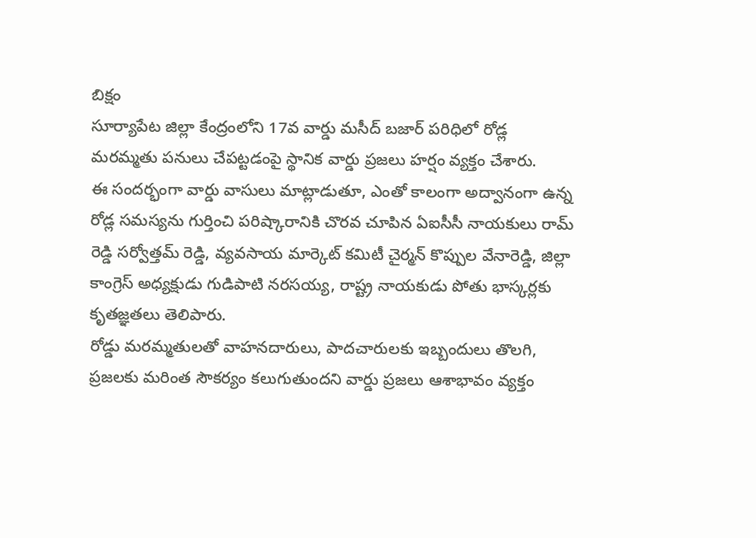బిక్షం
సూర్యాపేట జిల్లా కేంద్రంలోని 17వ వార్డు మసీద్ బజార్ పరిధిలో రోడ్ల మరమ్మతు పనులు చేపట్టడంపై స్థానిక వార్డు ప్రజలు హర్షం వ్యక్తం చేశారు.
ఈ సందర్భంగా వార్డు వాసులు మాట్లాడుతూ, ఎంతో కాలంగా అద్వానంగా ఉన్న రోడ్ల సమస్యను గుర్తించి పరిష్కారానికి చొరవ చూపిన ఏఐసీసీ నాయకులు రామ్ రెడ్డి సర్వోత్తమ్ రెడ్డి, వ్యవసాయ మార్కెట్ కమిటీ చైర్మన్ కొప్పుల వేనారెడ్డి, జిల్లా కాంగ్రెస్ అధ్యక్షుడు గుడిపాటి నరసయ్య, రాష్ట్ర నాయకుడు పోతు భాస్కర్లకు కృతజ్ఞతలు తెలిపారు.
రోడ్డు మరమ్మతులతో వాహనదారులు, పాదచారులకు ఇబ్బందులు తొలగి, ప్రజలకు మరింత సౌకర్యం కలుగుతుందని వార్డు ప్రజలు ఆశాభావం వ్యక్తం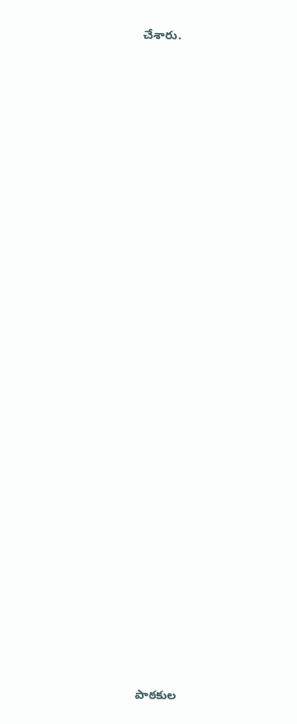చేశారు.

















































పాఠకుల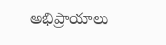అభిప్రాయాలు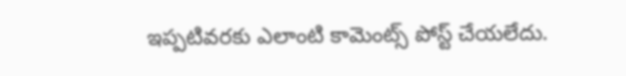ఇప్పటివరకు ఎలాంటి కామెంట్స్ పోస్ట్ చేయలేదు.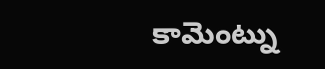కామెంట్ను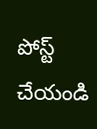పోస్ట్ చేయండి